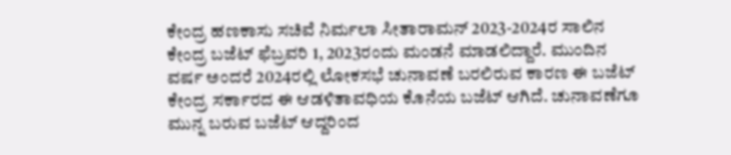ಕೇಂದ್ರ ಹಣಕಾಸು ಸಚಿವೆ ನಿರ್ಮಲಾ ಸೀತಾರಾಮನ್ 2023-2024ರ ಸಾಲಿನ ಕೇಂದ್ರ ಬಜೆಟ್ ಫೆಬ್ರವರಿ 1, 2023ರಂದು ಮಂಡನೆ ಮಾಡಲಿದ್ದಾರೆ. ಮುಂದಿನ ವರ್ಷ ಅಂದರೆ 2024ರಲ್ಲಿ ಲೋಕಸಭೆ ಚುನಾವಣೆ ಬರಲಿರುವ ಕಾರಣ ಈ ಬಜೆಟ್ ಕೇಂದ್ರ ಸರ್ಕಾರದ ಈ ಆಡಳಿತಾವಧಿಯ ಕೊನೆಯ ಬಜೆಟ್ ಆಗಿದೆ. ಚುನಾವಣೆಗೂ ಮುನ್ನ ಬರುವ ಬಜೆಟ್ ಆದ್ದರಿಂದ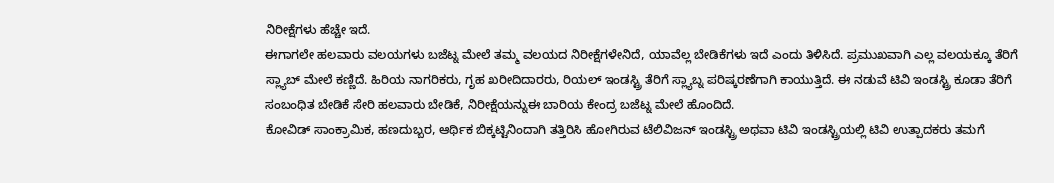ನಿರೀಕ್ಷೆಗಳು ಹೆಚ್ಚೇ ಇದೆ.
ಈಗಾಗಲೇ ಹಲವಾರು ವಲಯಗಳು ಬಜೆಟ್ನ ಮೇಲೆ ತಮ್ಮ ವಲಯದ ನಿರೀಕ್ಷೆಗಳೇನಿದೆ, ಯಾವೆಲ್ಲ ಬೇಡಿಕೆಗಳು ಇದೆ ಎಂದು ತಿಳಿಸಿದೆ. ಪ್ರಮುಖವಾಗಿ ಎಲ್ಲ ವಲಯಕ್ಕೂ ತೆರಿಗೆ ಸ್ಲ್ಯಾಬ್ ಮೇಲೆ ಕಣ್ಣಿದೆ. ಹಿರಿಯ ನಾಗರಿಕರು, ಗೃಹ ಖರೀದಿದಾರರು, ರಿಯಲ್ ಇಂಡಸ್ಟ್ರಿ ತೆರಿಗೆ ಸ್ಲ್ಯಾಬ್ನ ಪರಿಷ್ಕರಣೆಗಾಗಿ ಕಾಯುತ್ತಿದೆ. ಈ ನಡುವೆ ಟಿವಿ ಇಂಡಸ್ಟ್ರಿ ಕೂಡಾ ತೆರಿಗೆ ಸಂಬಂಧಿತ ಬೇಡಿಕೆ ಸೇರಿ ಹಲವಾರು ಬೇಡಿಕೆ, ನಿರೀಕ್ಷೆಯನ್ನುಈ ಬಾರಿಯ ಕೇಂದ್ರ ಬಜೆಟ್ನ ಮೇಲೆ ಹೊಂದಿದೆ.
ಕೋವಿಡ್ ಸಾಂಕ್ರಾಮಿಕ, ಹಣದುಬ್ಬರ, ಆರ್ಥಿಕ ಬಿಕ್ಕಟ್ಟಿನಿಂದಾಗಿ ತತ್ತಿರಿಸಿ ಹೋಗಿರುವ ಟೆಲಿವಿಜನ್ ಇಂಡಸ್ಟ್ರಿ ಅಥವಾ ಟಿವಿ ಇಂಡಸ್ಟ್ರಿಯಲ್ಲಿ ಟಿವಿ ಉತ್ಪಾದಕರು ತಮಗೆ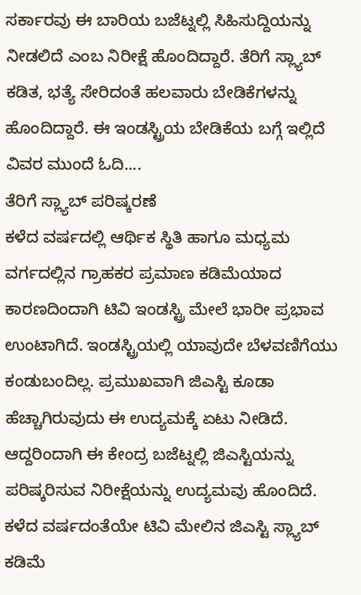ಸರ್ಕಾರವು ಈ ಬಾರಿಯ ಬಜೆಟ್ನಲ್ಲಿ ಸಿಹಿಸುದ್ದಿಯನ್ನು ನೀಡಲಿದೆ ಎಂಬ ನಿರೀಕ್ಷೆ ಹೊಂದಿದ್ದಾರೆ. ತೆರಿಗೆ ಸ್ಲ್ಯಾಬ್ ಕಡಿತ, ಭತ್ಯೆ ಸೇರಿದಂತೆ ಹಲವಾರು ಬೇಡಿಕೆಗಳನ್ನು ಹೊಂದಿದ್ದಾರೆ. ಈ ಇಂಡಸ್ಟ್ರಿಯ ಬೇಡಿಕೆಯ ಬಗ್ಗೆ ಇಲ್ಲಿದೆ ವಿವರ ಮುಂದೆ ಓದಿ....
ತೆರಿಗೆ ಸ್ಲ್ಯಾಬ್ ಪರಿಷ್ಕರಣೆ
ಕಳೆದ ವರ್ಷದಲ್ಲಿ ಆರ್ಥಿಕ ಸ್ಥಿತಿ ಹಾಗೂ ಮಧ್ಯಮ ವರ್ಗದಲ್ಲಿನ ಗ್ರಾಹಕರ ಪ್ರಮಾಣ ಕಡಿಮೆಯಾದ ಕಾರಣದಿಂದಾಗಿ ಟಿವಿ ಇಂಡಸ್ಟ್ರಿ ಮೇಲೆ ಭಾರೀ ಪ್ರಭಾವ ಉಂಟಾಗಿದೆ. ಇಂಡಸ್ಟ್ರಿಯಲ್ಲಿ ಯಾವುದೇ ಬೆಳವಣಿಗೆಯು ಕಂಡುಬಂದಿಲ್ಲ. ಪ್ರಮುಖವಾಗಿ ಜಿಎಸ್ಟಿ ಕೂಡಾ ಹೆಚ್ಚಾಗಿರುವುದು ಈ ಉದ್ಯಮಕ್ಕೆ ಏಟು ನೀಡಿದೆ. ಆದ್ದರಿಂದಾಗಿ ಈ ಕೇಂದ್ರ ಬಜೆಟ್ನಲ್ಲಿ ಜಿಎಸ್ಟಿಯನ್ನು ಪರಿಷ್ಕರಿಸುವ ನಿರೀಕ್ಷೆಯನ್ನು ಉದ್ಯಮವು ಹೊಂದಿದೆ. ಕಳೆದ ವರ್ಷದಂತೆಯೇ ಟಿವಿ ಮೇಲಿನ ಜಿಎಸ್ಟಿ ಸ್ಲ್ಯಾಬ್ ಕಡಿಮೆ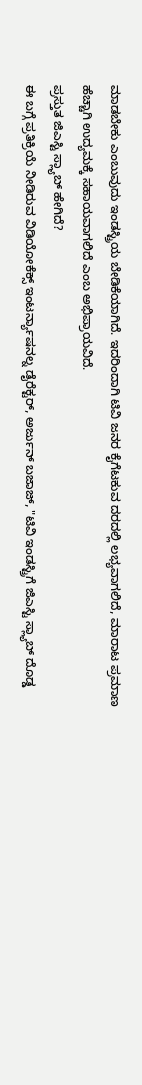ಮಾಡಬೇಕು ಎಂಬುವುದು ಇಂಡಸ್ಟ್ರಿಯ ಬೇಡಿಕೆಯಾಗಿದೆ. ಇದರಿಂದಾಗಿ ಟಿವಿ ಜನರ ಕೈಗೆಟಕುವ ದರದಲ್ಲಿ ಲಭ್ಯವಾಗಲಿದೆ, ಮಾರಾಟ ಪ್ರಮಾಣ ಹೆಚ್ಚಾಗಿ ಉದ್ಯಮಕ್ಕೆ ಸಹಾಯವಾಗಲಿದೆ ಎಂಬ ಅಭಿಪ್ರಾಯವಿದೆ.
ಪ್ರಸ್ತುತ ಜಿಎಸ್ಟಿ ಸ್ಲ್ಯಾಬ್ ಹೇಗಿದೆ?
ಈ ಬಗ್ಗೆ ಪ್ರತಿಕ್ರಿಯೆ ನೀಡಿರುವ ವಿಡಿಯೋಕೆಕ್ಸ್ ಇಂಟರ್ನ್ಯಾಷನಲ್ನ ಡೈರೆಕ್ಟರ್, ಅರ್ಜುನ್ ಬಜಾಜ್, "ಟಿವಿ ಇಂಡಸ್ಟ್ರಿಗೆ ಜಿಎಸ್ಟಿ ಸ್ಲ್ಯಾಬ್ ದೊಡ್ಡ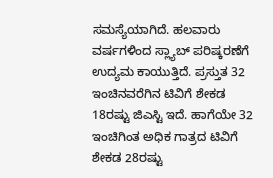ಸಮಸ್ಯೆಯಾಗಿದೆ. ಹಲವಾರು ವರ್ಷಗಳಿಂದ ಸ್ಲ್ಯಾಬ್ ಪರಿಷ್ಕರಣೆಗೆ ಉದ್ಯಮ ಕಾಯುತ್ತಿದೆ. ಪ್ರಸ್ತುತ 32 ಇಂಚಿನವರೆಗಿನ ಟಿವಿಗೆ ಶೇಕಡ 18ರಷ್ಟು ಜಿಎಸ್ಟಿ ಇದೆ. ಹಾಗೆಯೇ 32 ಇಂಚಿಗಿಂತ ಅಧಿಕ ಗಾತ್ರದ ಟಿವಿಗೆ ಶೇಕಡ 28ರಷ್ಟು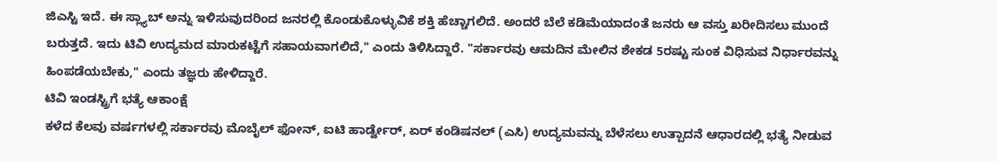ಜಿಎಸ್ಟಿ ಇದೆ. ಈ ಸ್ಲ್ಯಾಬ್ ಅನ್ನು ಇಳಿಸುವುದರಿಂದ ಜನರಲ್ಲಿ ಕೊಂಡುಕೊಳ್ಳುವಿಕೆ ಶಕ್ತಿ ಹೆಚ್ಚಾಗಲಿದೆ. ಅಂದರೆ ಬೆಲೆ ಕಡಿಮೆಯಾದಂತೆ ಜನರು ಆ ವಸ್ತು ಖರೀದಿಸಲು ಮುಂದೆ ಬರುತ್ತದೆ. ಇದು ಟಿವಿ ಉದ್ಯಮದ ಮಾರುಕಟ್ಟೆಗೆ ಸಹಾಯವಾಗಲಿದೆ," ಎಂದು ತಿಳಿಸಿದ್ದಾರೆ. "ಸರ್ಕಾರವು ಆಮದಿನ ಮೇಲಿನ ಶೇಕಡ 5ರಷ್ಟು ಸುಂಕ ವಿಧಿಸುವ ನಿರ್ಧಾರವನ್ನು ಹಿಂಪಡೆಯಬೇಕು," ಎಂದು ತಜ್ಞರು ಹೇಳಿದ್ದಾರೆ.
ಟಿವಿ ಇಂಡಸ್ಟ್ರಿಗೆ ಭತ್ಯೆ ಆಕಾಂಕ್ಷೆ
ಕಳೆದ ಕೆಲವು ವರ್ಷಗಳಲ್ಲಿ ಸರ್ಕಾರವು ಮೊಬೈಲ್ ಫೋನ್, ಐಟಿ ಹಾರ್ಡ್ವೇರ್, ಏರ್ ಕಂಡಿಷನಲ್ (ಎಸಿ) ಉದ್ಯಮವನ್ನು ಬೆಳೆಸಲು ಉತ್ಪಾದನೆ ಆಧಾರದಲ್ಲಿ ಭತ್ಯೆ ನೀಡುವ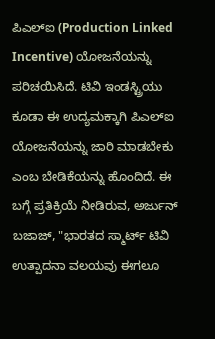ಪಿಎಲ್ಐ (Production Linked Incentive) ಯೋಜನೆಯನ್ನು ಪರಿಚಯಿಸಿದೆ. ಟಿವಿ ಇಂಡಸ್ಟ್ರಿಯು ಕೂಡಾ ಈ ಉದ್ಯಮಕ್ಕಾಗಿ ಪಿಎಲ್ಐ ಯೋಜನೆಯನ್ನು ಜಾರಿ ಮಾಡಬೇಕು ಎಂಬ ಬೇಡಿಕೆಯನ್ನು ಹೊಂದಿದೆ. ಈ ಬಗ್ಗೆ ಪ್ರತಿಕ್ರಿಯೆ ನೀಡಿರುವ, ಅರ್ಜುನ್ ಬಜಾಜ್, "ಭಾರತದ ಸ್ಮಾರ್ಟ್ ಟಿವಿ ಉತ್ಪಾದನಾ ವಲಯವು ಈಗಲೂ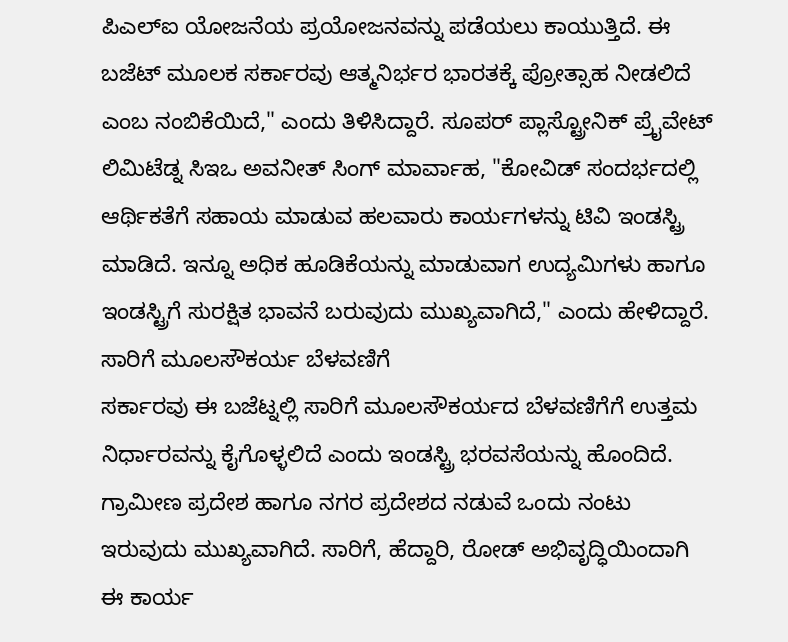ಪಿಎಲ್ಐ ಯೋಜನೆಯ ಪ್ರಯೋಜನವನ್ನು ಪಡೆಯಲು ಕಾಯುತ್ತಿದೆ. ಈ ಬಜೆಟ್ ಮೂಲಕ ಸರ್ಕಾರವು ಆತ್ಮನಿರ್ಭರ ಭಾರತಕ್ಕೆ ಪ್ರೋತ್ಸಾಹ ನೀಡಲಿದೆ ಎಂಬ ನಂಬಿಕೆಯಿದೆ," ಎಂದು ತಿಳಿಸಿದ್ದಾರೆ. ಸೂಪರ್ ಪ್ಲಾಸ್ಟ್ರೋನಿಕ್ ಪ್ರೈವೇಟ್ ಲಿಮಿಟೆಡ್ನ ಸಿಇಒ ಅವನೀತ್ ಸಿಂಗ್ ಮಾರ್ವಾಹ, "ಕೋವಿಡ್ ಸಂದರ್ಭದಲ್ಲಿ ಆರ್ಥಿಕತೆಗೆ ಸಹಾಯ ಮಾಡುವ ಹಲವಾರು ಕಾರ್ಯಗಳನ್ನು ಟಿವಿ ಇಂಡಸ್ಟ್ರಿ ಮಾಡಿದೆ. ಇನ್ನೂ ಅಧಿಕ ಹೂಡಿಕೆಯನ್ನು ಮಾಡುವಾಗ ಉದ್ಯಮಿಗಳು ಹಾಗೂ ಇಂಡಸ್ಟ್ರಿಗೆ ಸುರಕ್ಷಿತ ಭಾವನೆ ಬರುವುದು ಮುಖ್ಯವಾಗಿದೆ," ಎಂದು ಹೇಳಿದ್ದಾರೆ.
ಸಾರಿಗೆ ಮೂಲಸೌಕರ್ಯ ಬೆಳವಣಿಗೆ
ಸರ್ಕಾರವು ಈ ಬಜೆಟ್ನಲ್ಲಿ ಸಾರಿಗೆ ಮೂಲಸೌಕರ್ಯದ ಬೆಳವಣಿಗೆಗೆ ಉತ್ತಮ ನಿರ್ಧಾರವನ್ನು ಕೈಗೊಳ್ಳಲಿದೆ ಎಂದು ಇಂಡಸ್ಟ್ರಿ ಭರವಸೆಯನ್ನು ಹೊಂದಿದೆ. ಗ್ರಾಮೀಣ ಪ್ರದೇಶ ಹಾಗೂ ನಗರ ಪ್ರದೇಶದ ನಡುವೆ ಒಂದು ನಂಟು ಇರುವುದು ಮುಖ್ಯವಾಗಿದೆ. ಸಾರಿಗೆ, ಹೆದ್ದಾರಿ, ರೋಡ್ ಅಭಿವೃದ್ಧಿಯಿಂದಾಗಿ ಈ ಕಾರ್ಯ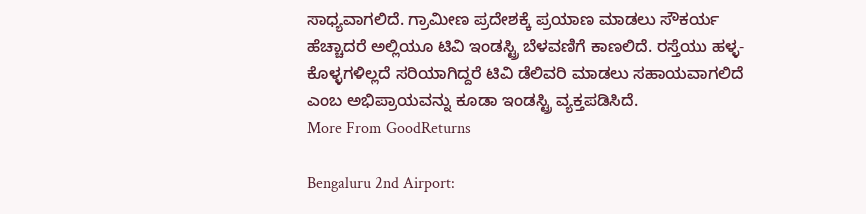ಸಾಧ್ಯವಾಗಲಿದೆ. ಗ್ರಾಮೀಣ ಪ್ರದೇಶಕ್ಕೆ ಪ್ರಯಾಣ ಮಾಡಲು ಸೌಕರ್ಯ ಹೆಚ್ಚಾದರೆ ಅಲ್ಲಿಯೂ ಟಿವಿ ಇಂಡಸ್ಟ್ರಿ ಬೆಳವಣಿಗೆ ಕಾಣಲಿದೆ. ರಸ್ತೆಯು ಹಳ್ಳ-ಕೊಳ್ಳಗಳಿಲ್ಲದೆ ಸರಿಯಾಗಿದ್ದರೆ ಟಿವಿ ಡೆಲಿವರಿ ಮಾಡಲು ಸಹಾಯವಾಗಲಿದೆ ಎಂಬ ಅಭಿಪ್ರಾಯವನ್ನು ಕೂಡಾ ಇಂಡಸ್ಟ್ರಿ ವ್ಯಕ್ತಪಡಿಸಿದೆ.
More From GoodReturns

Bengaluru 2nd Airport: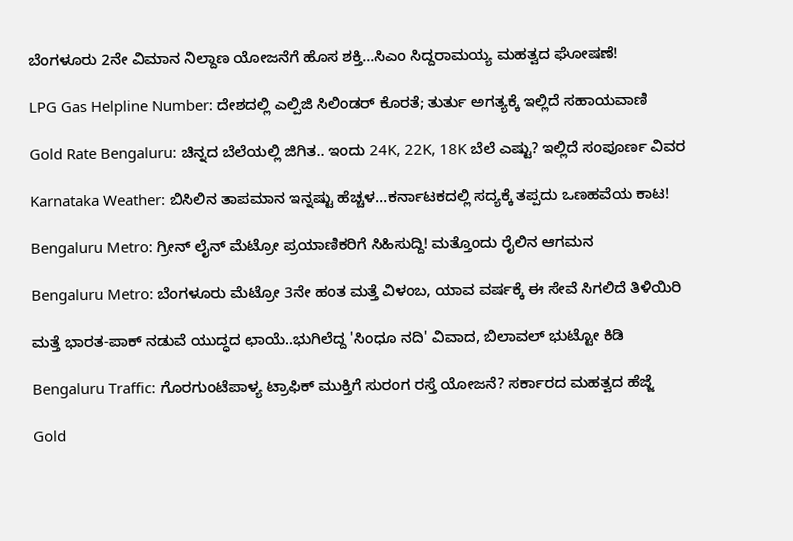ಬೆಂಗಳೂರು 2ನೇ ವಿಮಾನ ನಿಲ್ದಾಣ ಯೋಜನೆಗೆ ಹೊಸ ಶಕ್ತಿ…ಸಿಎಂ ಸಿದ್ದರಾಮಯ್ಯ ಮಹತ್ವದ ಘೋಷಣೆ!

LPG Gas Helpline Number: ದೇಶದಲ್ಲಿ ಎಲ್ಪಿಜಿ ಸಿಲಿಂಡರ್ ಕೊರತೆ; ತುರ್ತು ಅಗತ್ಯಕ್ಕೆ ಇಲ್ಲಿದೆ ಸಹಾಯವಾಣಿ

Gold Rate Bengaluru: ಚಿನ್ನದ ಬೆಲೆಯಲ್ಲಿ ಜಿಗಿತ.. ಇಂದು 24K, 22K, 18K ಬೆಲೆ ಎಷ್ಟು? ಇಲ್ಲಿದೆ ಸಂಪೂರ್ಣ ವಿವರ

Karnataka Weather: ಬಿಸಿಲಿನ ತಾಪಮಾನ ಇನ್ನಷ್ಟು ಹೆಚ್ಚಳ…ಕರ್ನಾಟಕದಲ್ಲಿ ಸದ್ಯಕ್ಕೆ ತಪ್ಪದು ಒಣಹವೆಯ ಕಾಟ!

Bengaluru Metro: ಗ್ರೀನ್ ಲೈನ್ ಮೆಟ್ರೋ ಪ್ರಯಾಣಿಕರಿಗೆ ಸಿಹಿಸುದ್ದಿ! ಮತ್ತೊಂದು ರೈಲಿನ ಆಗಮನ

Bengaluru Metro: ಬೆಂಗಳೂರು ಮೆಟ್ರೋ 3ನೇ ಹಂತ ಮತ್ತೆ ವಿಳಂಬ, ಯಾವ ವರ್ಷಕ್ಕೆ ಈ ಸೇವೆ ಸಿಗಲಿದೆ ತಿಳಿಯಿರಿ

ಮತ್ತೆ ಭಾರತ-ಪಾಕ್ ನಡುವೆ ಯುದ್ಧದ ಛಾಯೆ..ಭುಗಿಲೆದ್ದ 'ಸಿಂಧೂ ನದಿ' ವಿವಾದ, ಬಿಲಾವಲ್ ಭುಟ್ಟೋ ಕಿಡಿ

Bengaluru Traffic: ಗೊರಗುಂಟೆಪಾಳ್ಯ ಟ್ರಾಫಿಕ್ ಮುಕ್ತಿಗೆ ಸುರಂಗ ರಸ್ತೆ ಯೋಜನೆ? ಸರ್ಕಾರದ ಮಹತ್ವದ ಹೆಜ್ಜೆ

Gold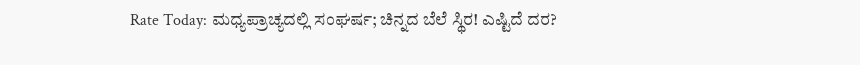Rate Today: ಮಧ್ಯಪ್ರಾಚ್ಯದಲ್ಲಿ ಸಂಘರ್ಷ; ಚಿನ್ನದ ಬೆಲೆ ಸ್ಥಿರ! ಎಷ್ಟಿದೆ ದರ?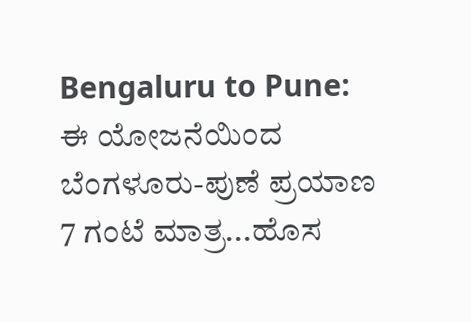Bengaluru to Pune: ಈ ಯೋಜನೆಯಿಂದ ಬೆಂಗಳೂರು-ಪುಣೆ ಪ್ರಯಾಣ 7 ಗಂಟೆ ಮಾತ್ರ...ಹೊಸ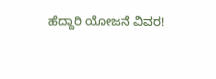ಹೆದ್ದಾರಿ ಯೋಜನೆ ವಿವರ!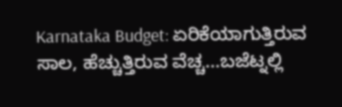Karnataka Budget: ಏರಿಕೆಯಾಗುತ್ತಿರುವ ಸಾಲ, ಹೆಚ್ಚುತ್ತಿರುವ ವೆಚ್ಚ...ಬಜೆಟ್ನಲ್ಲಿ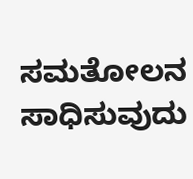ಸಮತೋಲನ ಸಾಧಿಸುವುದು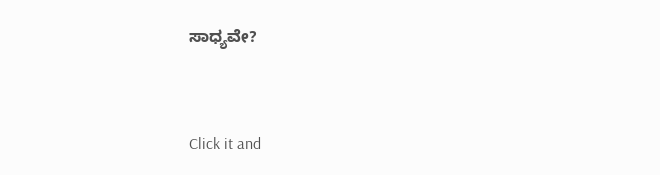ಸಾಧ್ಯವೇ?



Click it and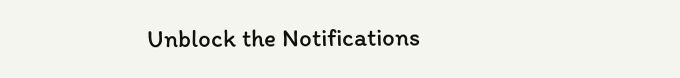Unblock the Notifications